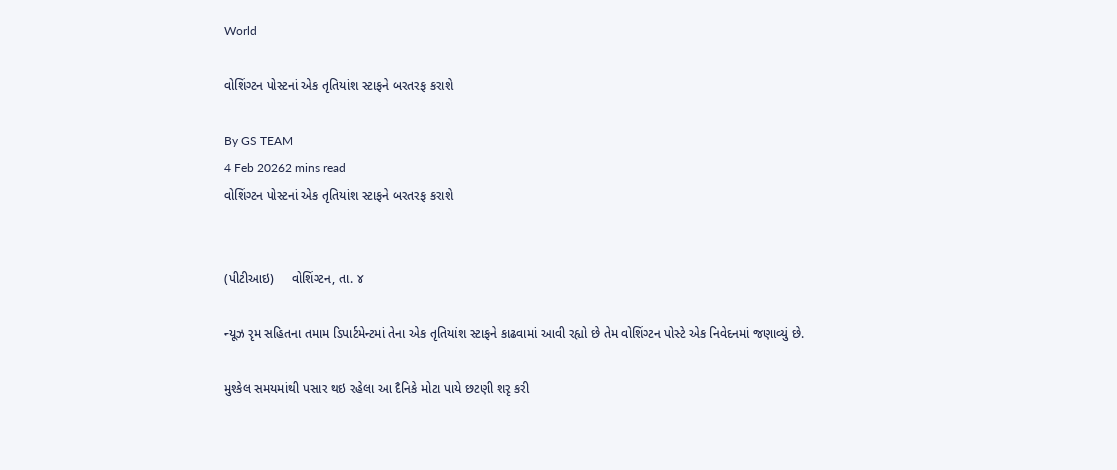World

વોશિંગ્ટન પોસ્ટનાં એક તૃતિયાંશ સ્ટાફને બરતરફ કરાશે

By GS TEAM
4 Feb 20262 mins read
વોશિંગ્ટન પોસ્ટનાં એક તૃતિયાંશ સ્ટાફને બરતરફ કરાશે


(પીટીઆઇ)     વોશિંગ્ટન, તા. ૪

ન્યૂઝ રૃમ સહિતના તમામ ડિપાર્ટમેન્ટમાં તેના એક તૃતિયાંશ સ્ટાફને કાઢવામાં આવી રહ્યો છે તેમ વોશિંગ્ટન પોસ્ટે એક નિવેદનમાં જણાવ્યું છે.

મુશ્કેલ સમયમાંથી પસાર થઇ રહેલા આ દૈનિકે મોટા પાયે છટણી શરૃ કરી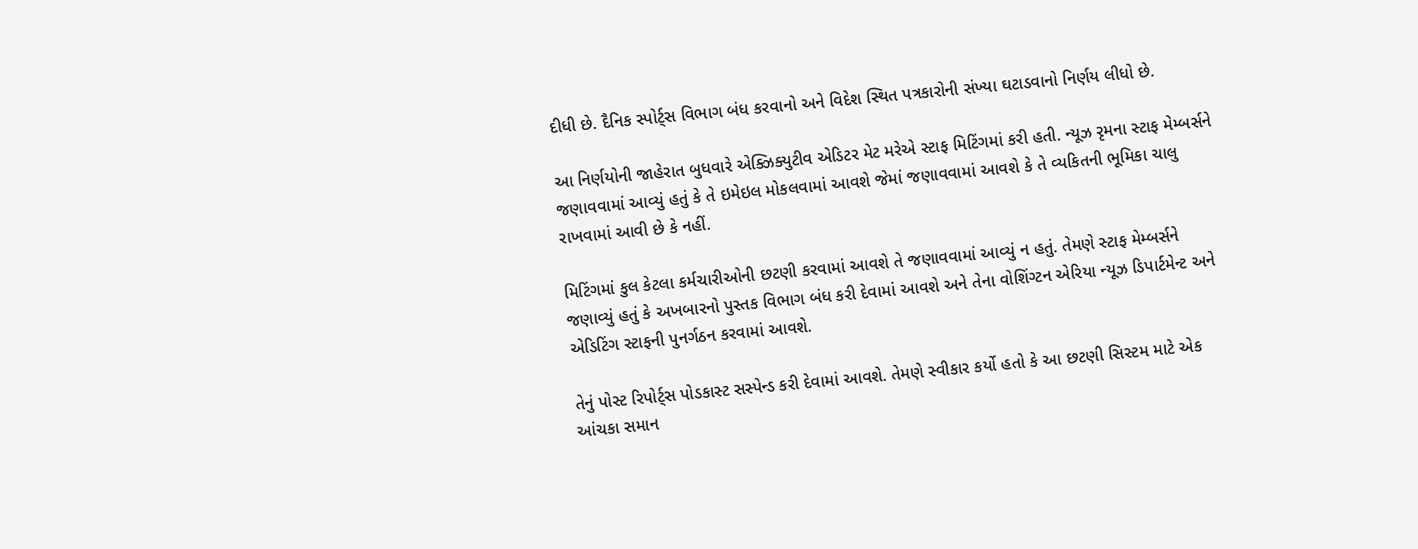દીધી છે. દૈનિક સ્પોર્ટ્સ વિભાગ બંધ કરવાનો અને વિદેશ સ્થિત પત્રકારોની સંખ્યા ઘટાડવાનો નિર્ણય લીધો છે.

આ નિર્ણયોની જાહેરાત બુધવારે એક્ઝિક્યુટીવ એડિટર મેટ મરેએ સ્ટાફ મિટિંગમાં કરી હતી. ન્યૂઝ રૃમના સ્ટાફ મેમ્બર્સને જણાવવામાં આવ્યું હતું કે તે ઇમેઇલ મોકલવામાં આવશે જેમાં જણાવવામાં આવશે કે તે વ્યકિતની ભૂમિકા ચાલુ રાખવામાં આવી છે કે નહીં.

મિટિંગમાં કુલ કેટલા કર્મચારીઓની છટણી કરવામાં આવશે તે જણાવવામાં આવ્યું ન હતું. તેમણે સ્ટાફ મેમ્બર્સને જણાવ્યું હતું કે અખબારનો પુસ્તક વિભાગ બંધ કરી દેવામાં આવશે અને તેના વોશિંગ્ટન એરિયા ન્યૂઝ ડિપાર્ટમેન્ટ અને એડિટિંગ સ્ટાફની પુનર્ગઠન કરવામાં આવશે.

તેનું પોસ્ટ રિપોર્ટ્સ પોડકાસ્ટ સસ્પેન્ડ કરી દેવામાં આવશે. તેમણે સ્વીકાર કર્યો હતો કે આ છટણી સિસ્ટમ માટે એક આંચકા સમાન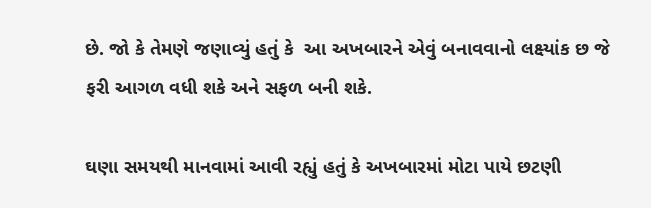છે. જો કે તેમણે જણાવ્યું હતું કે  આ અખબારને એવું બનાવવાનો લક્ષ્યાંક છ જે ફરી આગળ વધી શકે અને સફળ બની શકે.

ઘણા સમયથી માનવામાં આવી રહ્યું હતું કે અખબારમાં મોટા પાયે છટણી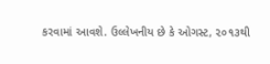કરવામાં આવશે. ઉલ્લેખનીય છે કે ઓગસ્ટ, ૨૦૧૩થી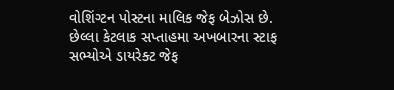વોશિંગ્ટન પોસ્ટના માલિક જેફ બેઝોસ છે. છેલ્લા કેટલાક સપ્તાહમા અખબારના સ્ટાફ સભ્યોએ ડાયરેક્ટ જેફ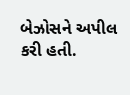બેઝોસને અપીલ કરી હતી.